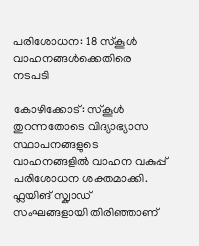പരിശോധന: 18 സ്കൂൾ വാഹനങ്ങൾക്കെതിരെ നടപടി

കോഴിക്കോട്: സ്കൂൾ തുറന്നതോടെ വിദ്യാഭ്യാസ സ്ഥാപനങ്ങളുടെ വാഹനങ്ങളിൽ വാഹന വകുപ്പ് പരിശോധന ശക്തമാക്കി. ഫ്ലയിങ് സ്ക്വാഡ് സംഘങ്ങളായി തിരിഞ്ഞാണ്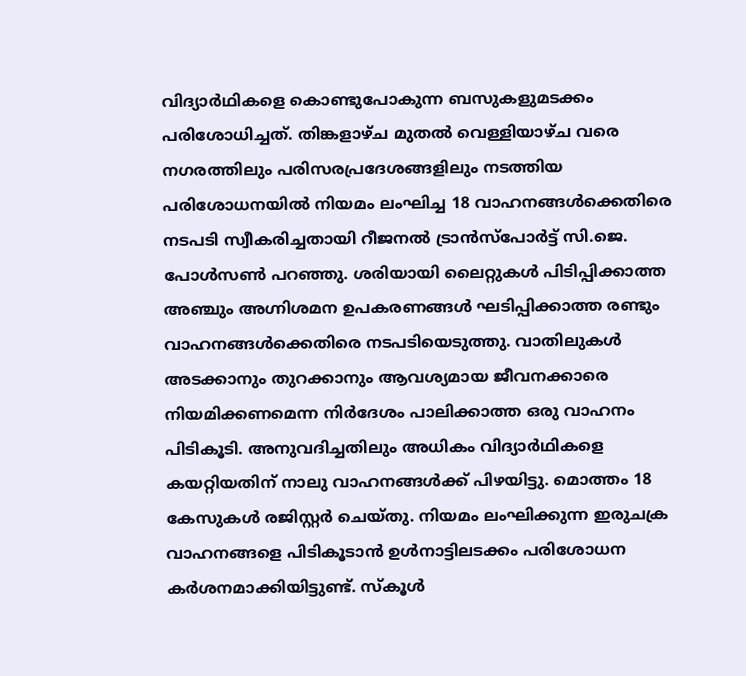വിദ്യാർഥികളെ കൊണ്ടുപോകുന്ന ബസുകളുമടക്കം പരിശോധിച്ചത്. തിങ്കളാഴ്ച മുതൽ വെള്ളിയാഴ്ച വരെ നഗരത്തിലും പരിസരപ്രദേശങ്ങളിലും നടത്തിയ പരിശോധനയിൽ നിയമം ലംഘിച്ച 18 വാഹനങ്ങൾക്കെതിരെ നടപടി സ്വീകരിച്ചതായി റീജനൽ ട്രാൻസ്പോർട്ട് സി.ജെ. പോൾസൺ പറഞ്ഞു. ശരിയായി ലൈറ്റുകൾ പിടിപ്പിക്കാത്ത അഞ്ചും അഗ്നിശമന ഉപകരണങ്ങൾ ഘടിപ്പിക്കാത്ത രണ്ടും വാഹനങ്ങൾക്കെതിരെ നടപടിയെടുത്തു. വാതിലുകൾ അടക്കാനും തുറക്കാനും ആവശ്യമായ ജീവനക്കാരെ നിയമിക്കണമെന്ന നിർദേശം പാലിക്കാത്ത ഒരു വാഹനം പിടികൂടി. അനുവദിച്ചതിലും അധികം വിദ്യാർഥികളെ കയറ്റിയതിന് നാലു വാഹനങ്ങൾക്ക് പിഴയിട്ടു. മൊത്തം 18 കേസുകൾ രജിസ്റ്റർ ചെയ്തു. നിയമം ലംഘിക്കുന്ന ഇരുചക്ര വാഹനങ്ങളെ പിടികൂടാൻ ഉൾനാട്ടിലടക്കം പരിശോധന കർശനമാക്കിയിട്ടുണ്ട്. സ്കൂൾ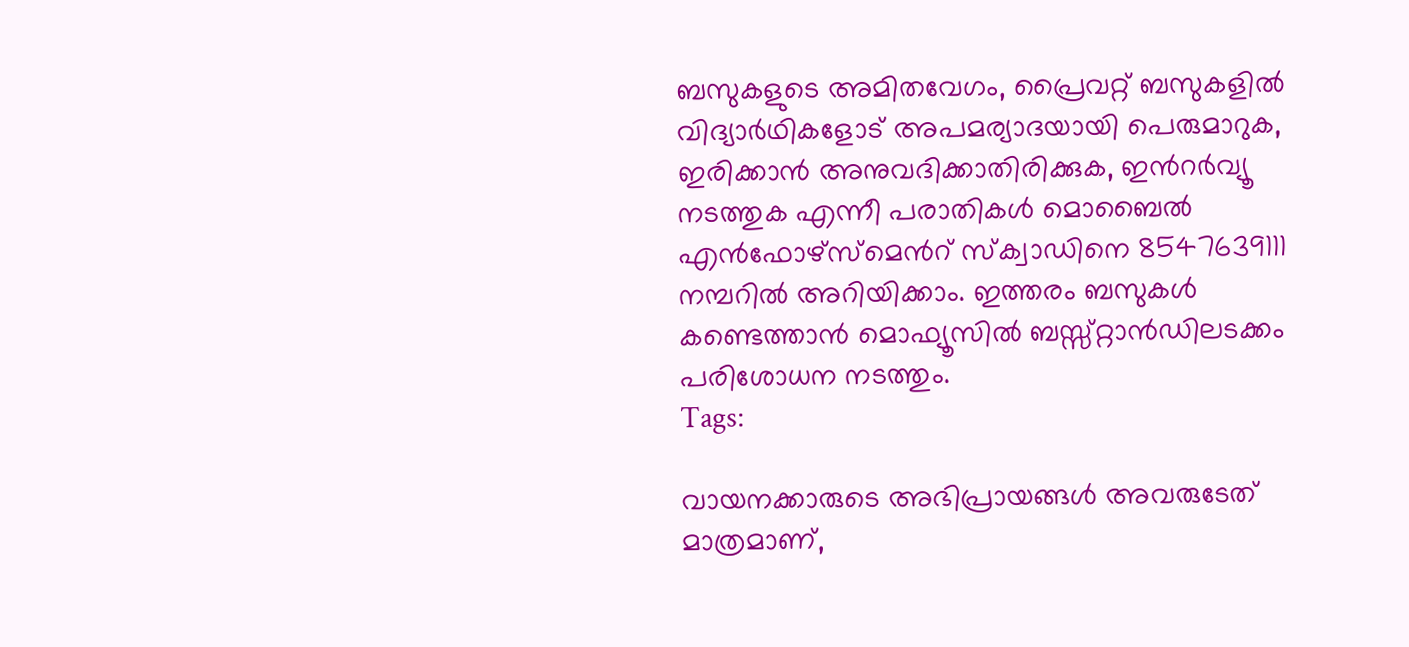ബസുകളുടെ അമിതവേഗം, പ്രൈവറ്റ് ബസുകളിൽ വിദ്യാർഥികളോട് അപമര്യാദയായി പെരുമാറുക, ഇരിക്കാൻ അനുവദിക്കാതിരിക്കുക, ഇൻറർവ്യൂ നടത്തുക എന്നീ പരാതികൾ മൊബൈൽ എൻഫോഴ്സ്മെൻറ് സ്ക്വാഡിനെ 8547639111 നമ്പറിൽ അറിയിക്കാം. ഇത്തരം ബസുകൾ കണ്ടെത്താൻ മൊഫ്യൂസിൽ ബസ്സ്റ്റാൻഡിലടക്കം പരിശോധന നടത്തും.
Tags:

വായനക്കാരുടെ അഭിപ്രായങ്ങള്‍ അവരുടേത് മാത്രമാണ്,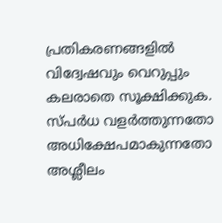പ്രതികരണങ്ങളിൽ വിദ്വേഷവും വെറുപ്പും കലരാതെ സൂക്ഷിക്കുക. സ്പർധ വളർത്തുന്നതോ അധിക്ഷേപമാകുന്നതോ അശ്ലീലം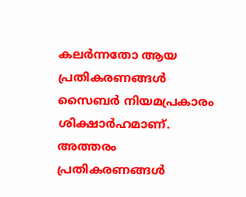കലർന്നതോ ആയ പ്രതികരണങ്ങൾ സൈബർ നിയമപ്രകാരം ശിക്ഷാർഹമാണ്. അത്തരം പ്രതികരണങ്ങൾ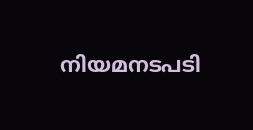നിയമനടപടി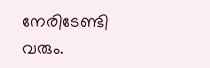നേരിടേണ്ടി വരും.